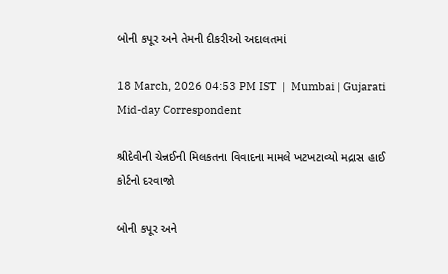બોની કપૂર અને તેમની દીકરીઓ અદાલતમાં

18 March, 2026 04:53 PM IST  |  Mumbai | Gujarati Mid-day Correspondent

શ્રીદેવીની ચેન્નઈની મિલકતના વિવાદના મામલે ખટખટાવ્યો મદ્રાસ હાઈ કોર્ટનો દરવાજો

બોની કપૂર અને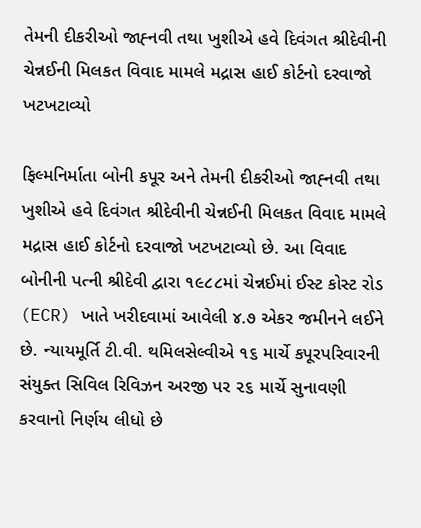તેમની દીકરીઓ જાહ્‍નવી તથા ખુશીએ હવે દિવંગત શ્રીદેવીની ચેન્નઈની મિલકત વિવાદ મામલે મદ્રાસ હાઈ કોર્ટનો દરવાજો ખટખટાવ્યો

ફિલ્મનિર્માતા બોની કપૂર અને તેમની દીકરીઓ જાહ્‍નવી તથા ખુશીએ હવે દિવંગત શ્રીદેવીની ચેન્નઈની મિલકત વિવાદ મામલે મદ્રાસ હાઈ કોર્ટનો દરવાજો ખટખટાવ્યો છે. આ વિવાદ બોનીની પત્ની શ્રીદેવી દ્વારા ૧૯૮૮માં ચેન્નઈમાં ઈસ્ટ કોસ્ટ રોડ (ECR) ખાતે ખરીદવામાં આવેલી ૪.૭ એકર જમીનને લઈને છે. ન્યાયમૂર્તિ ટી.વી. થમિલસેલ્વીએ ૧૬ માર્ચે કપૂરપરિવારની સંયુક્ત સિવિલ રિવિઝન અરજી પર ૨૬ માર્ચે સુનાવણી કરવાનો નિર્ણય લીધો છે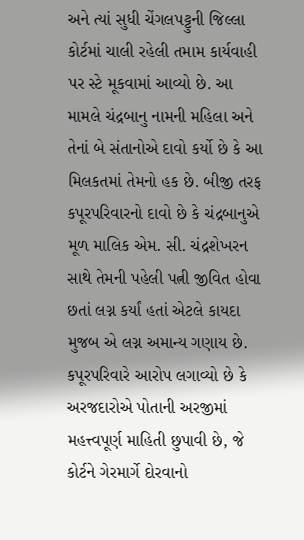અને ત્યાં સુધી ચેંગલપટ્ટુની જિલ્લા કોર્ટમાં ચાલી રહેલી તમામ કાર્યવાહી પર સ્ટે મૂકવામાં આવ્યો છે. આ મામલે ચંદ્રબાનુ નામની મહિલા અને તેનાં બે સંતાનોએ દાવો કર્યો છે કે આ મિલકતમાં તેમનો હક છે. બીજી તરફ કપૂરપરિવારનો દાવો છે કે ચંદ્રબાનુએ મૂળ માલિક એમ. સી. ચંદ્રશેખરન સાથે તેમની પહેલી પત્ની જીવિત હોવા છતાં લગ્ન કર્યાં હતાં એટલે કાયદા મુજબ એ લગ્ન અમાન્ય ગણાય છે. કપૂરપરિવારે આરોપ લગાવ્યો છે કે અરજદારોએ પોતાની અરજીમાં મહત્ત્વપૂર્ણ માહિતી છુપાવી છે, જે કોર્ટને ગેરમાર્ગે દોરવાનો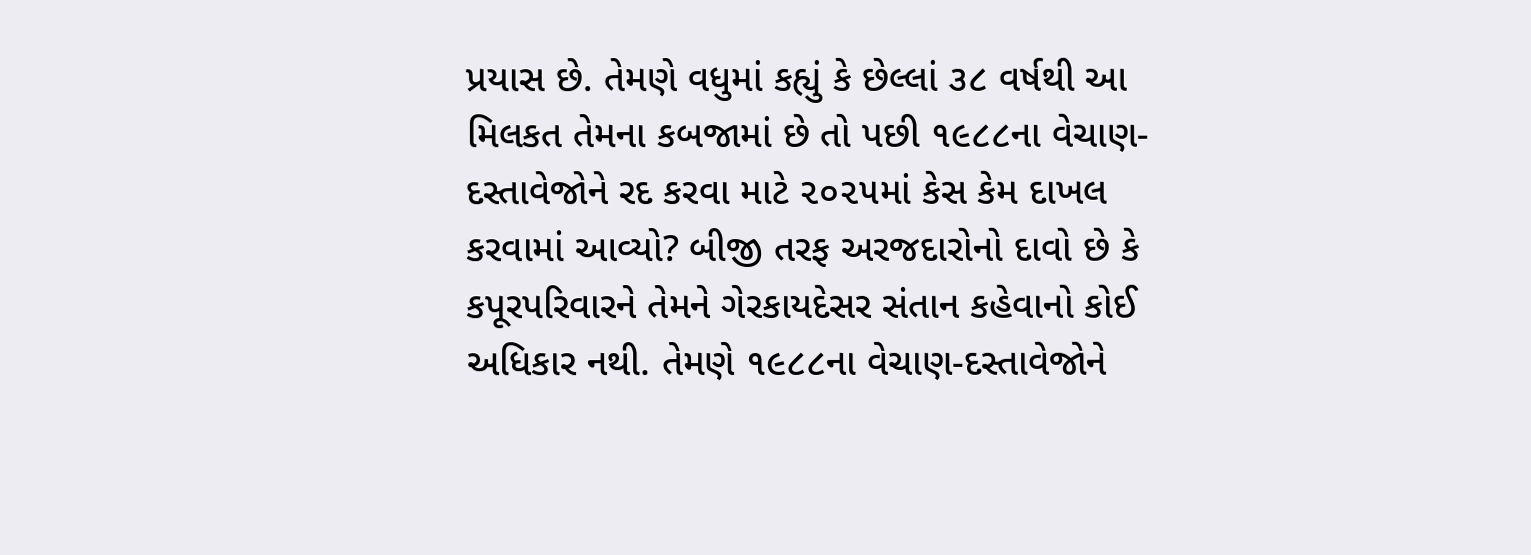પ્રયાસ છે. તેમણે વધુમાં કહ્યું કે છેલ્લાં ૩૮ વર્ષથી આ મિલકત તેમના કબજામાં છે તો પછી ૧૯૮૮ના વેચાણ-દસ્તાવેજોને રદ કરવા માટે ૨૦૨૫માં કેસ કેમ દાખલ કરવામાં આવ્યો? બીજી તરફ અરજદારોનો દાવો છે કે કપૂરપરિવારને તેમને ગેરકાયદેસર સંતાન કહેવાનો કોઈ અધિકાર નથી. તેમણે ૧૯૮૮ના વેચાણ-દસ્તાવેજોને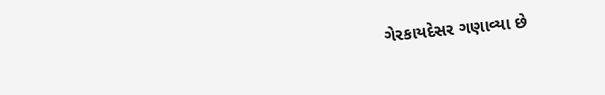ગેરકાયદેસર ગણાવ્યા છે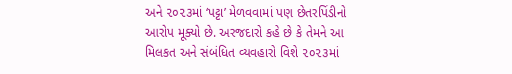અને ૨૦૨૩માં ‘પટ્ટા’ મેળવવામાં પણ છેતરપિંડીનો આરોપ મૂક્યો છે. અરજદારો કહે છે કે તેમને આ મિલકત અને સંબંધિત વ્યવહારો વિશે ૨૦૨૩માં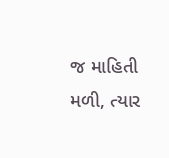જ માહિતી મળી, ત્યાર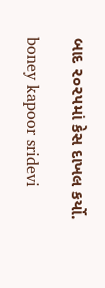બાદ ૨૦૨૫માં કેસ દાખલ કર્યો.

boney kapoor sridevi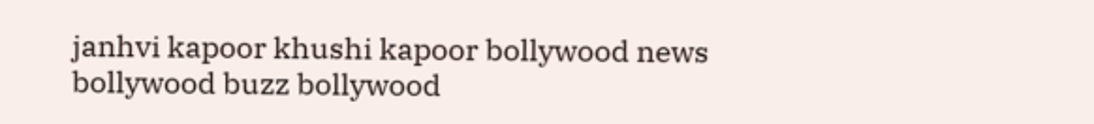janhvi kapoor khushi kapoor bollywood news bollywood buzz bollywood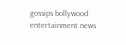gossips bollywood entertainment news